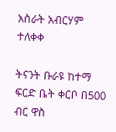አስራት አብርሃም ተለቀቀ

ትናንት ቡራዩ ከተማ ፍርድ ቤት ቀርቦ በ500 ብር ዋስ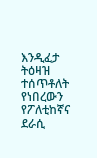እንዲፈታ ትዕዛዝ ተሰጥቶለት የነበረውን የፖለቲከኛና ደራሲ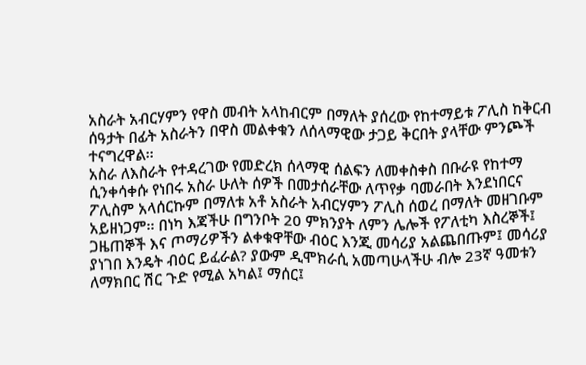አስራት አብርሃምን የዋስ መብት አላከብርም በማለት ያሰረው የከተማይቱ ፖሊስ ከቅርብ ሰዓታት በፊት አስራትን በዋስ መልቀቁን ለሰላማዊው ታጋይ ቅርበት ያላቸው ምንጮች ተናግረዋል፡፡
አስራ ለእስራት የተዳረገው የመድረክ ሰላማዊ ሰልፍን ለመቀስቀስ በቡራዩ የከተማ ሲንቀሳቀሱ የነበሩ አስራ ሁለት ሰዎች በመታሰራቸው ለጥየቃ ባመራበት እንደነበርና ፖሊስም አላሰርኩም በማለቱ አቶ አስራት አብርሃምን ፖሊስ ሰወረ በማለት መዘገቡም አይዘነጋም፡፡ በነካ እጃችሁ በግንቦት 20 ምክንያት ለምን ሌሎች የፖለቲካ እስረኞች፤ ጋዜጠኞች እና ጦማሪዎችን ልቀቁዋቸው ብዕር እንጂ መሳሪያ አልጨበጡም፤ መሳሪያ ያነገበ እንዴት ብዕር ይፈራል? ያውም ዲሞክራሲ አመጣሁላችሁ ብሎ 23ኛ ዓመቱን ለማክበር ሽር ጉድ የሚል አካል፤ ማሰር፤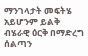ማንገላታት መፍትሄ አይሆንም ይልቅ ብሄራዊ ዕርቅ በማድረግ ሰልጣን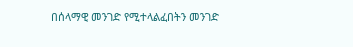በሰላማዊ መንገድ የሚተላልፈበትን መንገድ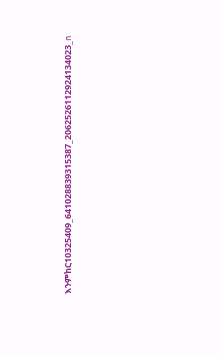እንምከር10325409_641028839315387_2062526112924134023_n